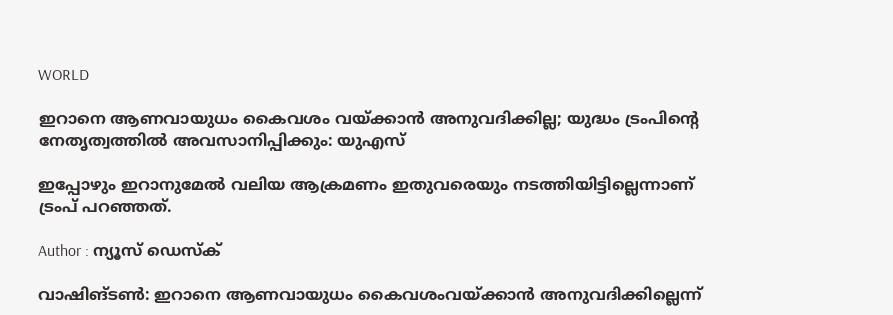WORLD

ഇറാനെ ആണവായുധം കൈവശം വയ്ക്കാന്‍ അനുവദിക്കില്ല; യുദ്ധം ട്രംപിന്റെ നേതൃത്വത്തില്‍ അവസാനിപ്പിക്കും: യുഎസ്

ഇപ്പോഴും ഇറാനുമേല്‍ വലിയ ആക്രമണം ഇതുവരെയും നടത്തിയിട്ടില്ലെന്നാണ് ട്രംപ് പറഞ്ഞത്.

Author : ന്യൂസ് ഡെസ്ക്

വാഷിങ്ടണ്‍: ഇറാനെ ആണവായുധം കൈവശംവയ്ക്കാന്‍ അനുവദിക്കില്ലെന്ന്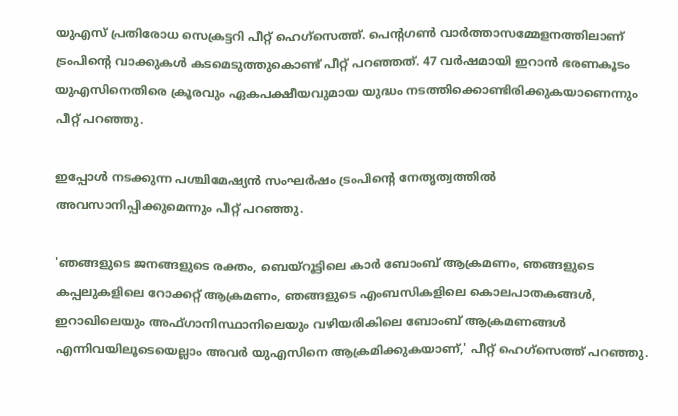യുഎസ് പ്രതിരോധ സെക്രട്ടറി പീറ്റ് ഹെഗ്‌സെത്ത്. പെന്റഗണ്‍ വാര്‍ത്താസമ്മേളനത്തിലാണ് ട്രംപിന്റെ വാക്കുകള്‍ കടമെടുത്തുകൊണ്ട് പീറ്റ് പറഞ്ഞത്. 47 വര്‍ഷമായി ഇറാന്‍ ഭരണകൂടം യുഎസിനെതിരെ ക്രൂരവും ഏകപക്ഷീയവുമായ യുദ്ധം നടത്തിക്കൊണ്ടിരിക്കുകയാണെന്നും പീറ്റ് പറഞ്ഞു.

ഇപ്പോള്‍ നടക്കുന്ന പശ്ചിമേഷ്യന്‍ സംഘര്‍ഷം ട്രംപിന്റെ നേതൃത്വത്തില്‍ അവസാനിപ്പിക്കുമെന്നും പീറ്റ് പറഞ്ഞു.

'ഞങ്ങളുടെ ജനങ്ങളുടെ രക്തം, ബെയ്‌റൂട്ടിലെ കാര്‍ ബോംബ് ആക്രമണം, ഞങ്ങളുടെ കപ്പലുകളിലെ റോക്കറ്റ് ആക്രമണം, ഞങ്ങളുടെ എംബസികളിലെ കൊലപാതകങ്ങള്‍, ഇറാഖിലെയും അഫ്ഗാനിസ്ഥാനിലെയും വഴിയരികിലെ ബോംബ് ആക്രമണങ്ങള്‍ എന്നിവയിലൂടെയെല്ലാം അവര്‍ യുഎസിനെ ആക്രമിക്കുകയാണ്,' പീറ്റ് ഹെഗ്‌സെത്ത് പറഞ്ഞു.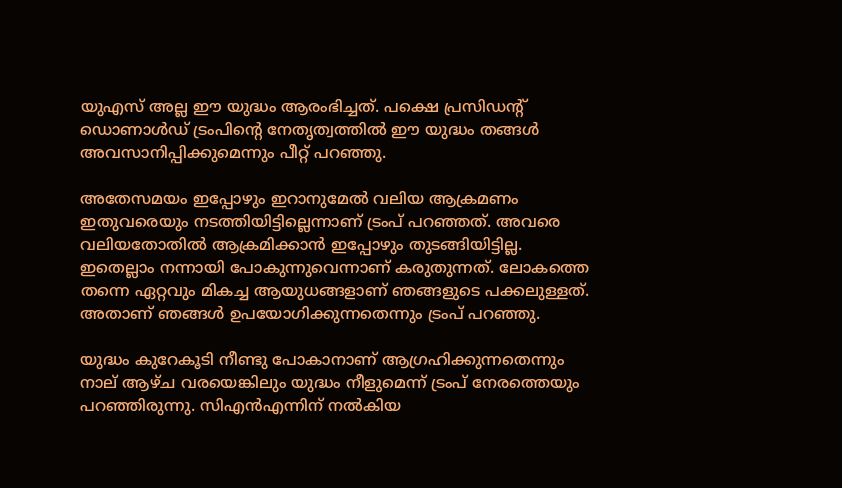യുഎസ് അല്ല ഈ യുദ്ധം ആരംഭിച്ചത്. പക്ഷെ പ്രസിഡന്റ് ഡൊണാള്‍ഡ് ട്രംപിന്റെ നേതൃത്വത്തില്‍ ഈ യുദ്ധം തങ്ങൾ അവസാനിപ്പിക്കുമെന്നും പീറ്റ് പറഞ്ഞു.

അതേസമയം ഇപ്പോഴും ഇറാനുമേല്‍ വലിയ ആക്രമണം ഇതുവരെയും നടത്തിയിട്ടില്ലെന്നാണ് ട്രംപ് പറഞ്ഞത്. അവരെ വലിയതോതില്‍ ആക്രമിക്കാന്‍ ഇപ്പോഴും തുടങ്ങിയിട്ടില്ല. ഇതെല്ലാം നന്നായി പോകുന്നുവെന്നാണ് കരുതുന്നത്. ലോകത്തെ തന്നെ ഏറ്റവും മികച്ച ആയുധങ്ങളാണ് ഞങ്ങളുടെ പക്കലുള്ളത്. അതാണ് ഞങ്ങള്‍ ഉപയോഗിക്കുന്നതെന്നും ട്രംപ് പറഞ്ഞു.

യുദ്ധം കുറേകൂടി നീണ്ടു പോകാനാണ് ആഗ്രഹിക്കുന്നതെന്നും നാല് ആഴ്ച വരയെങ്കിലും യുദ്ധം നീളുമെന്ന് ട്രംപ് നേരത്തെയും പറഞ്ഞിരുന്നു. സിഎന്‍എന്നിന് നല്‍കിയ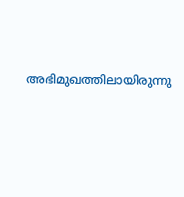അഭിമുഖത്തിലായിരുന്നു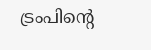ട്രംപിന്റെ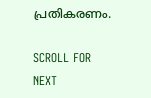പ്രതികരണം.

SCROLL FOR NEXT